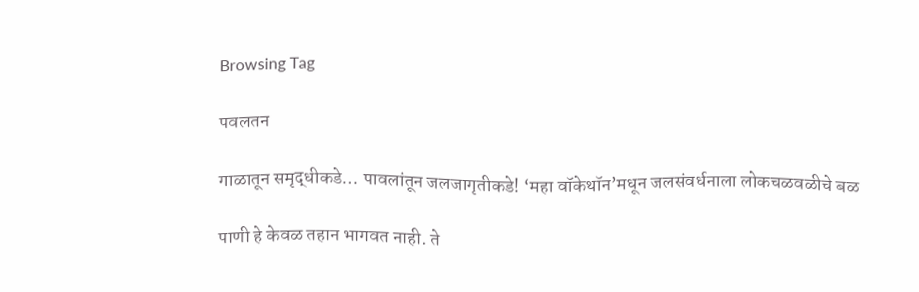Browsing Tag

पवलतन

गाळातून समृद्धीकडे… पावलांतून जलजागृतीकडे! ‘महा वॉकेथॉन’मधून जलसंवर्धनाला लोकचळवळीचे बळ

पाणी हे केवळ तहान भागवत नाही. ते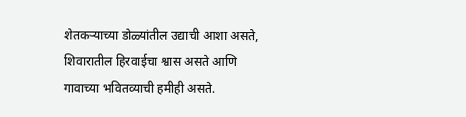शेतकऱ्याच्या डोळ्यांतील उद्याची आशा असते, शिवारातील हिरवाईचा श्वास असते आणि गावाच्या भवितव्याची हमीही असते.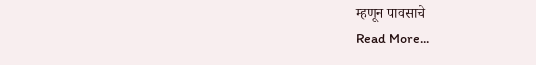म्हणून पावसाचे
Read More...